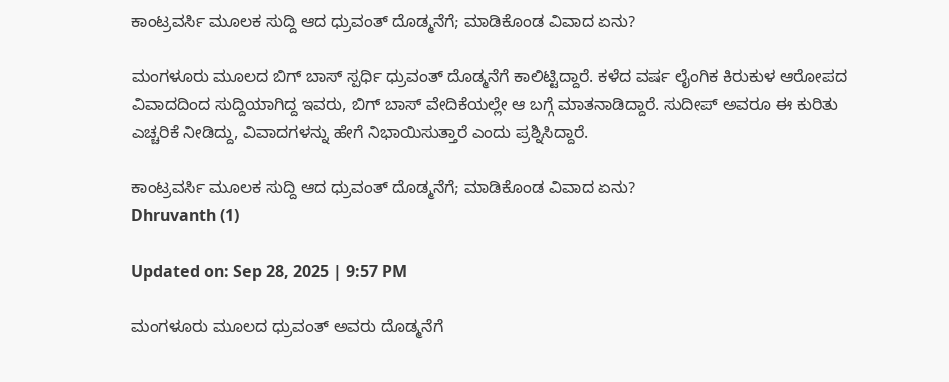ಕಾಂಟ್ರವರ್ಸಿ ಮೂಲಕ ಸುದ್ದಿ ಆದ ಧ್ರುವಂತ್ ದೊಡ್ಮನೆಗೆ; ಮಾಡಿಕೊಂಡ ವಿವಾದ ಏನು?

ಮಂಗಳೂರು ಮೂಲದ ಬಿಗ್ ಬಾಸ್ ಸ್ಪರ್ಧಿ ಧ್ರುವಂತ್ ದೊಡ್ಮನೆಗೆ ಕಾಲಿಟ್ಟಿದ್ದಾರೆ. ಕಳೆದ ವರ್ಷ ಲೈಂಗಿಕ ಕಿರುಕುಳ ಆರೋಪದ ವಿವಾದದಿಂದ ಸುದ್ದಿಯಾಗಿದ್ದ ಇವರು, ಬಿಗ್ ಬಾಸ್ ವೇದಿಕೆಯಲ್ಲೇ ಆ ಬಗ್ಗೆ ಮಾತನಾಡಿದ್ದಾರೆ. ಸುದೀಪ್ ಅವರೂ ಈ ಕುರಿತು ಎಚ್ಚರಿಕೆ ನೀಡಿದ್ದು, ವಿವಾದಗಳನ್ನು ಹೇಗೆ ನಿಭಾಯಿಸುತ್ತಾರೆ ಎಂದು ಪ್ರಶ್ನಿಸಿದ್ದಾರೆ.

ಕಾಂಟ್ರವರ್ಸಿ ಮೂಲಕ ಸುದ್ದಿ ಆದ ಧ್ರುವಂತ್ ದೊಡ್ಮನೆಗೆ; ಮಾಡಿಕೊಂಡ ವಿವಾದ ಏನು?
Dhruvanth (1)

Updated on: Sep 28, 2025 | 9:57 PM

ಮಂಗಳೂರು ಮೂಲದ ಧ್ರುವಂತ್ ಅವರು ದೊಡ್ಮನೆಗೆ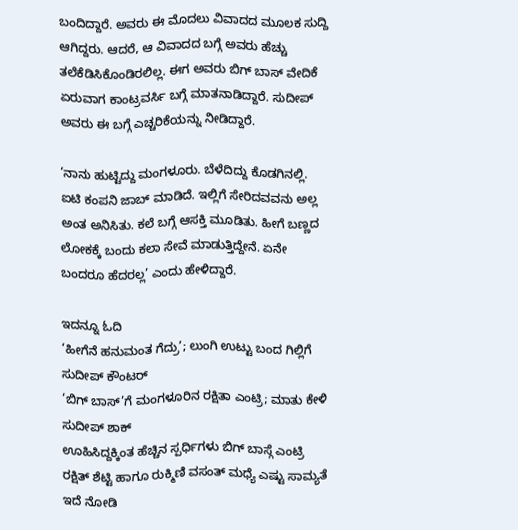ಬಂದಿದ್ದಾರೆ. ಅವರು ಈ ಮೊದಲು ವಿವಾದದ ಮೂಲಕ ಸುದ್ದಿ ಆಗಿದ್ದರು. ಆದರೆ, ಆ ವಿವಾದದ ಬಗ್ಗೆ ಅವರು ಹೆಚ್ಚು ತಲೆಕೆಡಿಸಿಕೊಂಡಿರಲಿಲ್ಲ. ಈಗ ಅವರು ಬಿಗ್ ಬಾಸ್ ವೇದಿಕೆ ಏರುವಾಗ ಕಾಂಟ್ರವರ್ಸಿ ಬಗ್ಗೆ ಮಾತನಾಡಿದ್ದಾರೆ. ಸುದೀಪ್ ಅವರು ಈ ಬಗ್ಗೆ ಎಚ್ಚರಿಕೆಯನ್ನು ನೀಡಿದ್ದಾರೆ.

‘ನಾನು ಹುಟ್ಟಿದ್ದು ಮಂಗಳೂರು. ಬೆಳೆದಿದ್ದು ಕೊಡಗಿನಲ್ಲಿ. ಐಟಿ ಕಂಪನಿ ಜಾಬ್ ಮಾಡಿದೆ. ಇಲ್ಲಿಗೆ ಸೇರಿದವವನು ಅಲ್ಲ ಅಂತ ಅನಿಸಿತು. ಕಲೆ ಬಗ್ಗೆ ಆಸಕ್ತಿ ಮೂಡಿತು. ಹೀಗೆ ಬಣ್ಣದ ಲೋಕಕ್ಕೆ ಬಂದು ಕಲಾ ಸೇವೆ ಮಾಡುತ್ತಿದ್ದೇನೆ. ಏನೇ ಬಂದರೂ ಹೆದರಲ್ಲ’ ಎಂದು ಹೇಳಿದ್ದಾರೆ.

ಇದನ್ನೂ ಓದಿ
‘ಹೀಗೆನೆ ಹನುಮಂತ ಗೆದ್ರು’; ಲುಂಗಿ ಉಟ್ಟು ಬಂದ ಗಿಲ್ಲಿಗೆ ಸುದೀಪ್ ಕೌಂಟರ್
‘ಬಿಗ್ ಬಾಸ್’ಗೆ ಮಂಗಳೂರಿನ ರಕ್ಷಿತಾ ಎಂಟ್ರಿ; ಮಾತು ಕೇಳಿ ಸುದೀಪ್ ಶಾಕ್
ಊಹಿಸಿದ್ದಕ್ಕಿಂತ ಹೆಚ್ಚಿನ ಸ್ಪರ್ಧಿಗಳು ಬಿಗ್ ಬಾಸ್ಗೆ ಎಂಟ್ರಿ
ರಕ್ಷಿತ್ ಶೆಟ್ಟಿ ಹಾಗೂ ರುಕ್ಮಿಣಿ ವಸಂತ್ ಮಧ್ಯೆ ಎಷ್ಟು ಸಾಮ್ಯತೆ ಇದೆ ನೋಡಿ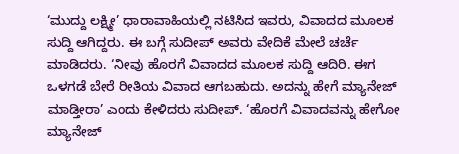‘ಮುದ್ದು ಲಕ್ಷ್ಮೀ’ ಧಾರಾವಾಹಿಯಲ್ಲಿ ನಟಿಸಿದ ಇವರು, ವಿವಾದದ ಮೂಲಕ ಸುದ್ದಿ ಆಗಿದ್ದರು. ಈ ಬಗ್ಗೆ ಸುದೀಪ್ ಅವರು ವೇದಿಕೆ ಮೇಲೆ ಚರ್ಚೆ ಮಾಡಿದರು. ‘ನೀವು ಹೊರಗೆ ವಿವಾದದ ಮೂಲಕ ಸುದ್ದಿ ಆದಿರಿ. ಈಗ ಒಳಗಡೆ ಬೇರೆ ರೀತಿಯ ವಿವಾದ ಆಗಬಹುದು. ಅದನ್ನು ಹೇಗೆ ಮ್ಯಾನೇಜ್ ಮಾಡ್ತೀರಾ’ ಎಂದು ಕೇಳಿದರು ಸುದೀಪ್. ‘ಹೊರಗೆ ವಿವಾದವನ್ನು ಹೇಗೋ ಮ್ಯಾನೇಜ್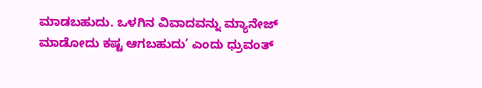ಮಾಡಬಹುದು. ಒಳಗಿನ ವಿವಾದವನ್ನು ಮ್ಯಾನೇಜ್ ಮಾಡೋದು ಕಷ್ಟ ಆಗಬಹುದು’ ಎಂದು ಧ್ರುವಂತ್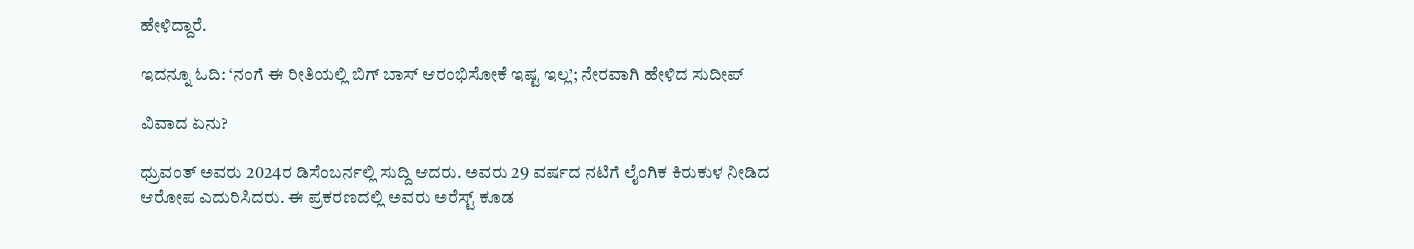ಹೇಳಿದ್ದಾರೆ.

ಇದನ್ನೂ ಓದಿ: ‘ನಂಗೆ ಈ ರೀತಿಯಲ್ಲಿ ಬಿಗ್ ಬಾಸ್ ಆರಂಭಿಸೋಕೆ ಇಷ್ಟ ಇಲ್ಲ’; ನೇರವಾಗಿ ಹೇಳಿದ ಸುದೀಪ್

ವಿವಾದ ಏನು?

ಧ್ರುವಂತ್ ಅವರು 2024ರ ಡಿಸೆಂಬರ್ನಲ್ಲಿ ಸುದ್ದಿ ಆದರು. ಅವರು 29 ವರ್ಷದ ನಟಿಗೆ ಲೈಂಗಿಕ ಕಿರುಕುಳ ನೀಡಿದ ಆರೋಪ ಎದುರಿಸಿದರು. ಈ ಪ್ರಕರಣದಲ್ಲಿ ಅವರು ಅರೆಸ್ಟ್ ಕೂಡ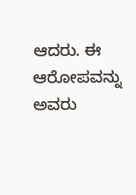ಆದರು. ಈ ಆರೋಪವನ್ನು ಅವರು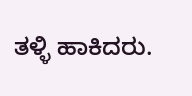ತಳ್ಳಿ ಹಾಕಿದರು.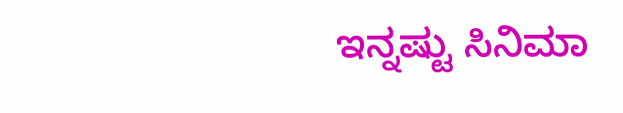ಇನ್ನಷ್ಟು ಸಿನಿಮಾ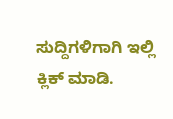ಸುದ್ದಿಗಳಿಗಾಗಿ ಇಲ್ಲಿ ಕ್ಲಿಕ್ ಮಾಡಿ.